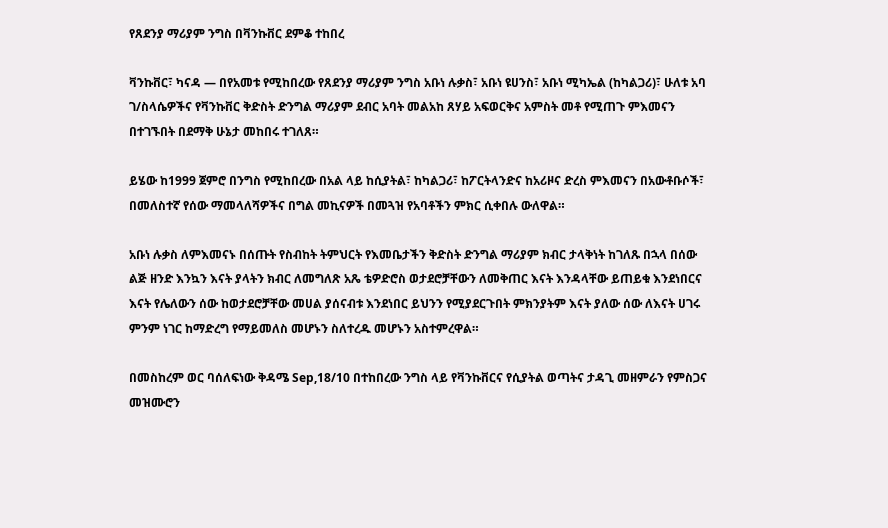የጸደንያ ማሪያም ንግስ በቫንኩቨር ደምቆ ተከበረ

ቫንኩቨር፣ ካናዳ — በየአመቱ የሚከበረው የጸደንያ ማሪያም ንግስ አቡነ ሉቃስ፣ አቡነ ዩሀንስ፣ አቡነ ሚካኤል (ከካልጋሪ)፣ ሁለቱ አባ ገ/ስላሴዎችና የቫንኩቨር ቅድስት ድንግል ማሪያም ደብር አባት መልአከ ጸሃይ አፍወርቅና አምስት መቶ የሚጠጉ ምእመናን በተገኙበት በደማቅ ሁኔታ መከበሩ ተገለጸ።

ይሄው ከ1999 ጀምሮ በንግስ የሚከበረው በአል ላይ ከሲያትል፣ ከካልጋሪ፣ ከፖርትላንድና ከአሪዞና ድረስ ምእመናን በአውቶቡሶች፣ በመለስተኛ የሰው ማመላለሻዎችና በግል መኪናዎች በመጓዝ የአባቶችን ምክር ሲቀበሉ ውለዋል።

አቡነ ሉቃስ ለምእመናኑ በሰጡት የስብከት ትምህርት የእመቤታችን ቅድስት ድንግል ማሪያም ክብር ታላቅነት ከገለጹ በኋላ በሰው ልጅ ዘንድ እንኳን እናት ያላትን ክብር ለመግለጽ አጼ ቴዎድሮስ ወታደሮቻቸውን ለመቅጠር እናት እንዳላቸው ይጠይቁ እንደነበርና እናት የሌለውን ሰው ከወታደሮቻቸው መሀል ያሰናብቱ እንደነበር ይህንን የሚያደርጉበት ምክንያትም እናት ያለው ሰው ለእናት ሀገሩ ምንም ነገር ከማድረግ የማይመለስ መሆኑን ስለተረዱ መሆኑን አስተምረዋል።

በመስከረም ወር ባሰለፍነው ቅዳሜ Sep,18/10 በተከበረው ንግስ ላይ የቫንኩቨርና የሲያትል ወጣትና ታዳጊ መዘምራን የምስጋና መዝሙሮን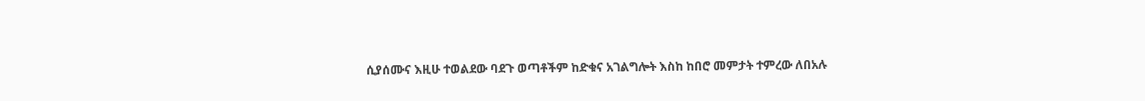ሲያሰሙና እዚሁ ተወልደው ባደጉ ወጣቶችም ከድቁና አገልግሎት እስከ ከበሮ መምታት ተምረው ለበአሉ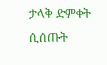ታላቅ ድምቀት ሲሰጡት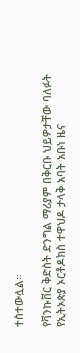ተስተውሏል።

የቫንኩቨር ቅድስት ድንግል ማሪያም በቅርቡ ህይዎታቸው ባለፉት የኢትኦጵያ ኦርቶዶክስ ተዋህዶ ታላቅ አባት አቡነ ዜና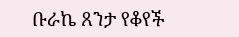ቡራኬ ጸንታ የቆየች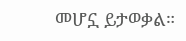መሆኗ ይታወቃል።